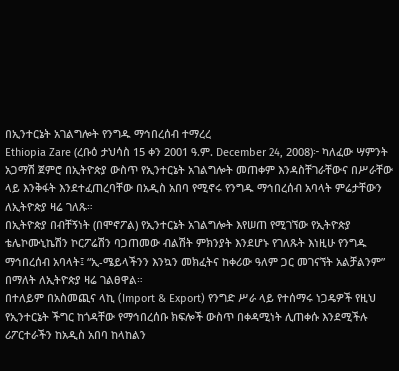በኢንተርኔት አገልግሎት የንግዱ ማኅበረሰብ ተማረረ
Ethiopia Zare (ረቡዕ ታህሳስ 15 ቀን 2001 ዓ.ም. December 24, 2008)፦ ካለፈው ሣምንት አጋማሽ ጀምሮ በኢትዮጵያ ውስጥ የኢንተርኔት አገልግሎት መጠቀም እንዳስቸገራቸውና በሥራቸው ላይ እንቅፋት እንደተፈጠረባቸው በአዲስ አበባ የሚኖሩ የንግዱ ማኅበረሰብ አባላት ምሬታቸውን ለኢትዮጵያ ዛሬ ገለጹ።
በኢትዮጵያ በብቸኝነት (በሞኖፖል) የኢንተርኔት አገልግሎት እየሠጠ የሚገኘው የኢትዮጵያ ቴሌኮሙኒኬሽን ኮርፖሬሽን ባጋጠመው ብልሽት ምክንያት እንደሆኑ የገለጹት እነዚሁ የንግዱ ማኅበረሰብ አባላት፤ “ኢ-ሜይላችንን እንኳን መክፈትና ከቀሪው ዓለም ጋር መገናኘት አልቻልንም” በማለት ለኢትዮጵያ ዛሬ ገልፀዋል።
በተለይም በአስመጪና ላኪ (Import & Export) የንግድ ሥራ ላይ የተሰማሩ ነጋዴዎች የዚህ የኢንተርኔት ችግር ከጎዳቸው የማኅበረሰቡ ክፍሎች ውስጥ በቀዳሚነት ሊጠቀሱ እንደሚችሉ ሪፖርተራችን ከአዲስ አበባ ከላከልን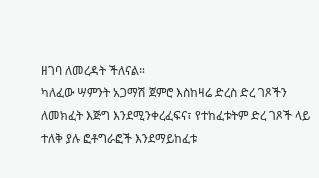ዘገባ ለመረዳት ችለናል።
ካለፈው ሣምንት አጋማሽ ጀምሮ እስከዛሬ ድረስ ድረ ገጾችን ለመክፈት እጅግ እንደሚንቀረፈፍና፣ የተከፈቱትም ድረ ገጾች ላይ ተለቅ ያሉ ፎቶግራፎች እንደማይከፈቱ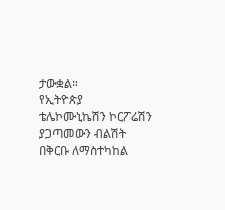ታውቋል።
የኢትዮጵያ ቴሌኮሙኒኬሽን ኮርፖሬሽን ያጋጣመውን ብልሽት በቅርቡ ለማስተካከል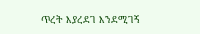ጥረት እያረደገ እንደሚገኝ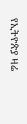የኢትዮጵያ ዛሬ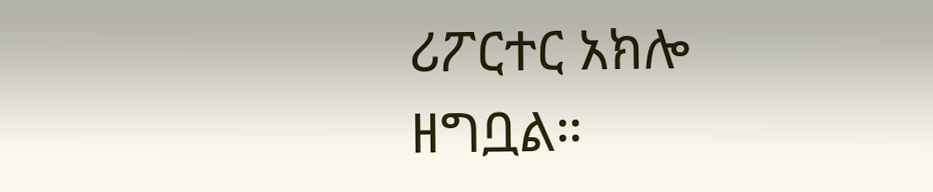ሪፖርተር አክሎ ዘግቧል።